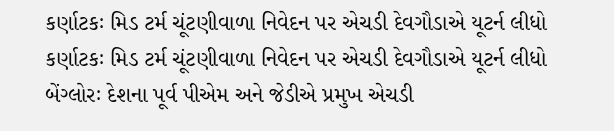કર્ણાટકઃ મિડ ટર્મ ચૂંટણીવાળા નિવેદન પર એચડી દેવગૌડાએ યૂટર્ન લીધો
કર્ણાટકઃ મિડ ટર્મ ચૂંટણીવાળા નિવેદન પર એચડી દેવગૌડાએ યૂટર્ન લીધો
બેંગ્લોરઃ દેશના પૂર્વ પીએમ અને જેડીએ પ્રમુખ એચડી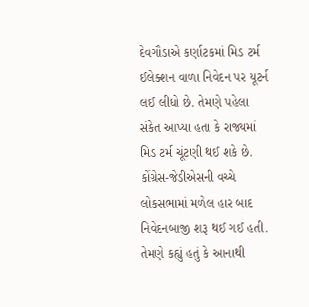દેવગૌડાએ કર્ણાટકમાં મિડ ટર્મ ઈલેક્શન વાળા નિવેદન પર યૂટર્ન લઈ લીધો છે. તેમણે પહેલા સંકેત આપ્યા હતા કે રાજ્યમાં મિડ ટર્મ ચૂંટણી થઈ શકે છે. કોંગ્રેસ-જેડીએસની વચ્ચે લોકસભામાં મળેલ હાર બાદ નિવેદનબાજી શરૂ થઈ ગઈ હતી. તેમણે કહ્યું હતું કે આનાથી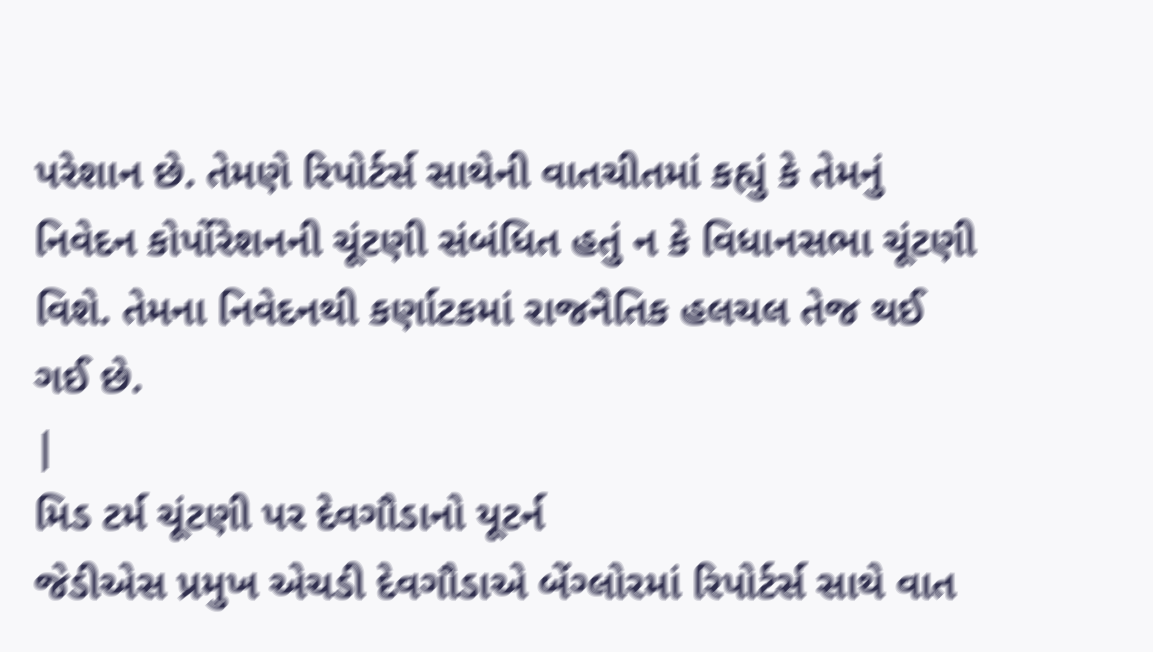પરેશાન છે. તેમણે રિપોર્ટર્સ સાથેની વાતચીતમાં કહ્યું કે તેમનું નિવેદન કોર્પોરેશનની ચૂંટણી સંબંધિત હતું ન કે વિધાનસભા ચૂંટણી વિશે. તેમના નિવેદનથી કર્ણાટકમાં રાજનૈતિક હલચલ તેજ થઈ ગઈ છે.
|
મિડ ટર્મ ચૂંટણી પર દેવગૌડાનો યૂટર્ન
જેડીએસ પ્રમુખ એચડી દેવગૌડાએ બેંગ્લોરમાં રિપોર્ટર્સ સાથે વાત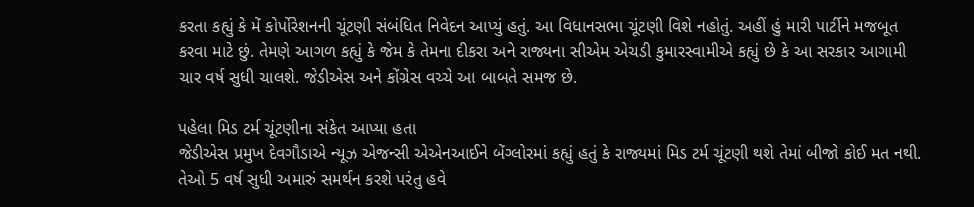કરતા કહ્યું કે મેં કોર્પોરેશનની ચૂંટણી સંબંધિત નિવેદન આપ્યું હતું. આ વિધાનસભા ચૂંટણી વિશે નહોતું. અહીં હું મારી પાર્ટીને મજબૂત કરવા માટે છું. તેમણે આગળ કહ્યું કે જેમ કે તેમના દીકરા અને રાજ્યના સીએમ એચડી કુમારસ્વામીએ કહ્યું છે કે આ સરકાર આગામી ચાર વર્ષ સુધી ચાલશે. જેડીએસ અને કોંગ્રેસ વચ્ચે આ બાબતે સમજ છે.

પહેલા મિડ ટર્મ ચૂંટણીના સંકેત આપ્યા હતા
જેડીએસ પ્રમુખ દેવગૌડાએ ન્યૂઝ એજન્સી એએનઆઈને બેંગ્લોરમાં કહ્યું હતું કે રાજ્યમાં મિડ ટર્મ ચૂંટણી થશે તેમાં બીજો કોઈ મત નથી. તેઓ 5 વર્ષ સુધી અમારું સમર્થન કરશે પરંતુ હવે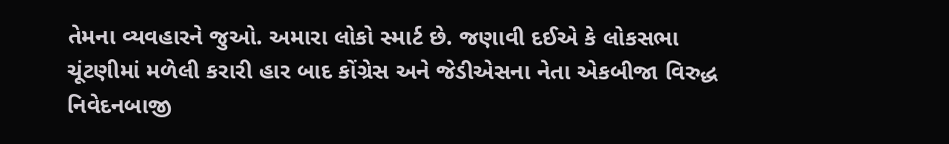તેમના વ્યવહારને જુઓ. અમારા લોકો સ્માર્ટ છે. જણાવી દઈએ કે લોકસભા ચૂંટણીમાં મળેલી કરારી હાર બાદ કોંગ્રેસ અને જેડીએસના નેતા એકબીજા વિરુદ્ધ નિવેદનબાજી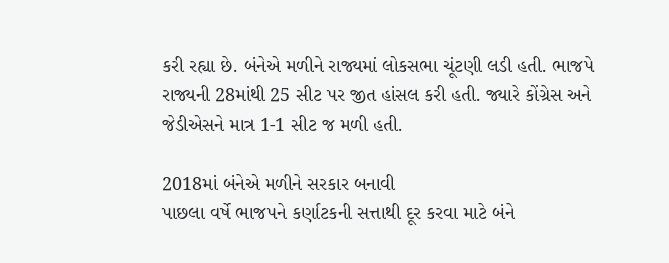કરી રહ્યા છે. બંનેએ મળીને રાજ્યમાં લોકસભા ચૂંટણી લડી હતી. ભાજપે રાજ્યની 28માંથી 25 સીટ પર જીત હાંસલ કરી હતી. જ્યારે કોંગ્રેસ અને જેડીએસને માત્ર 1-1 સીટ જ મળી હતી.

2018માં બંનેએ મળીને સરકાર બનાવી
પાછલા વર્ષે ભાજપને કર્ણાટકની સત્તાથી દૂર કરવા માટે બંને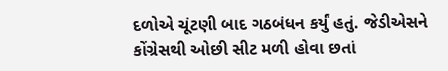દળોએ ચૂંટણી બાદ ગઠબંધન કર્યું હતું. જેડીએસને કોંગ્રેસથી ઓછી સીટ મળી હોવા છતાં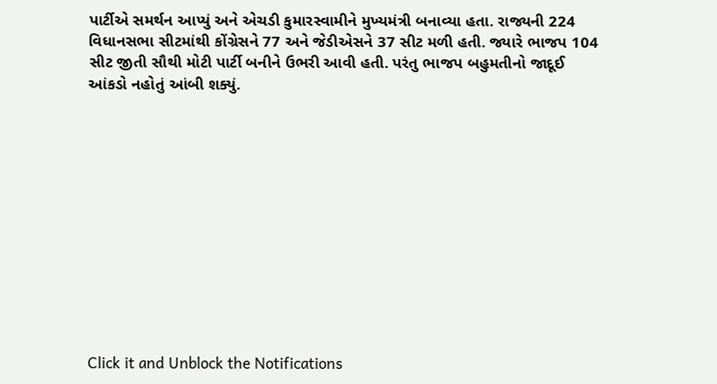પાર્ટીએ સમર્થન આપ્યું અને એચડી કુમારસ્વામીને મુખ્યમંત્રી બનાવ્યા હતા. રાજ્યની 224 વિધાનસભા સીટમાંથી કોંગ્રેસને 77 અને જેડીએસને 37 સીટ મળી હતી. જ્યારે ભાજપ 104 સીટ જીતી સૌથી મોટી પાર્ટી બનીને ઉભરી આવી હતી. પરંતુ ભાજપ બહુમતીનો જાદૂઈ આંકડો નહોતું આંબી શક્યું.












Click it and Unblock the Notifications